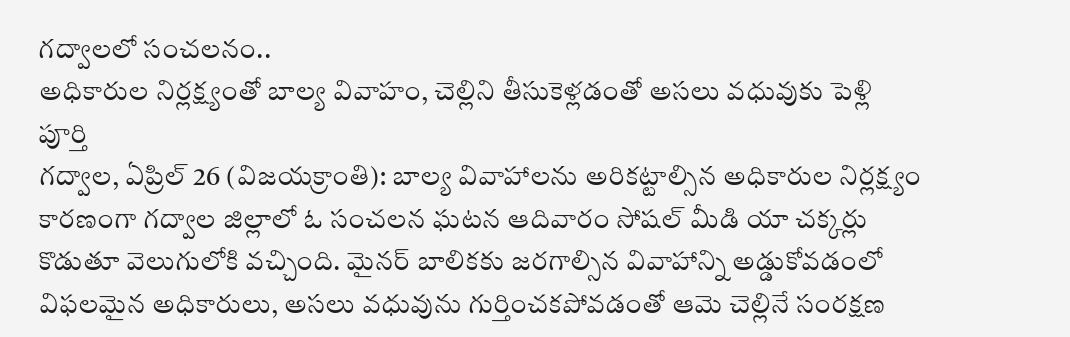గద్వాలలో సంచలనం..
అధికారుల నిర్లక్ష్యంతో బాల్య వివాహం, చెల్లిని తీసుకెళ్లడంతో అసలు వధువుకు పెళ్లి పూర్తి
గద్వాల, ఏప్రిల్ 26 (విజయక్రాంతి): బాల్య వివాహాలను అరికట్టాల్సిన అధికారుల నిర్లక్ష్యం కారణంగా గద్వాల జిల్లాలో ఓ సంచలన ఘటన ఆదివారం సోషల్ మీడి యా చక్కర్లు కొడుతూ వెలుగులోకి వచ్చింది. మైనర్ బాలికకు జరగాల్సిన వివాహాన్ని అడ్డుకోవడంలో విఫలమైన అధికారులు, అసలు వధువును గుర్తించకపోవడంతో ఆమె చెల్లినే సంరక్షణ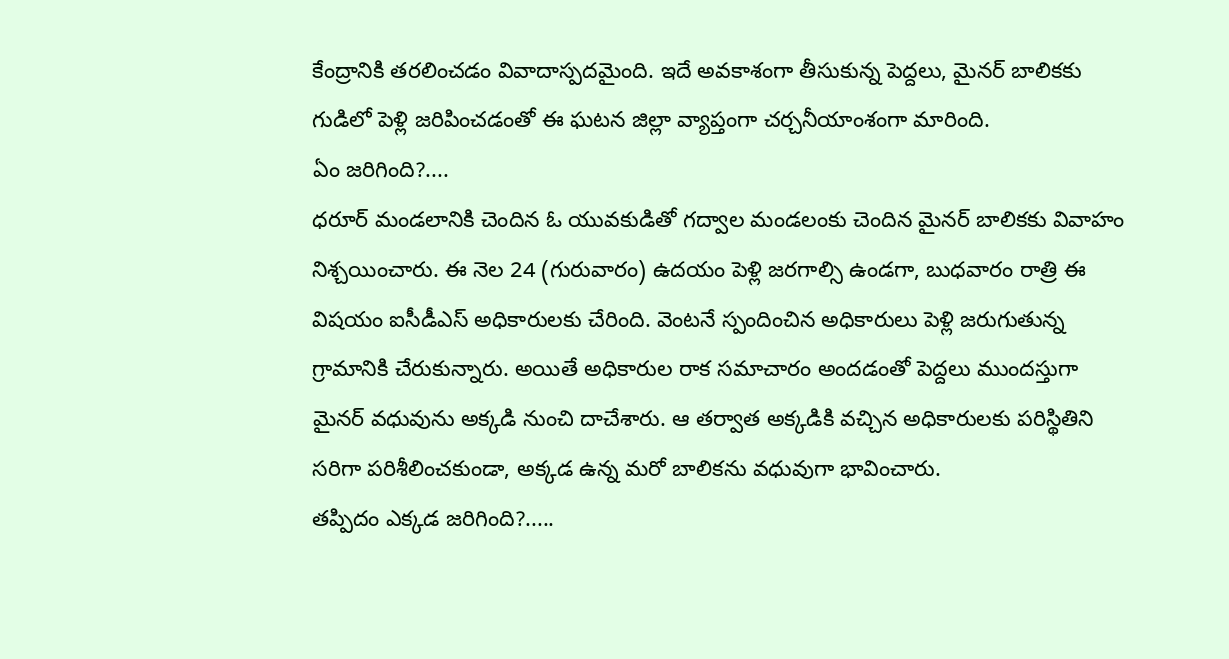కేంద్రానికి తరలించడం వివాదాస్పదమైంది. ఇదే అవకాశంగా తీసుకున్న పెద్దలు, మైనర్ బాలికకు గుడిలో పెళ్లి జరిపించడంతో ఈ ఘటన జిల్లా వ్యాప్తంగా చర్చనీయాంశంగా మారింది.
ఏం జరిగింది?....
ధరూర్ మండలానికి చెందిన ఓ యువకుడితో గద్వాల మండలంకు చెందిన మైనర్ బాలికకు వివాహం నిశ్చయించారు. ఈ నెల 24 (గురువారం) ఉదయం పెళ్లి జరగాల్సి ఉండగా, బుధవారం రాత్రి ఈ విషయం ఐసీడీఎస్ అధికారులకు చేరింది. వెంటనే స్పందించిన అధికారులు పెళ్లి జరుగుతున్న గ్రామానికి చేరుకున్నారు. అయితే అధికారుల రాక సమాచారం అందడంతో పెద్దలు ముందస్తుగా మైనర్ వధువును అక్కడి నుంచి దాచేశారు. ఆ తర్వాత అక్కడికి వచ్చిన అధికారులకు పరిస్థితిని సరిగా పరిశీలించకుండా, అక్కడ ఉన్న మరో బాలికను వధువుగా భావించారు.
తప్పిదం ఎక్కడ జరిగింది?.....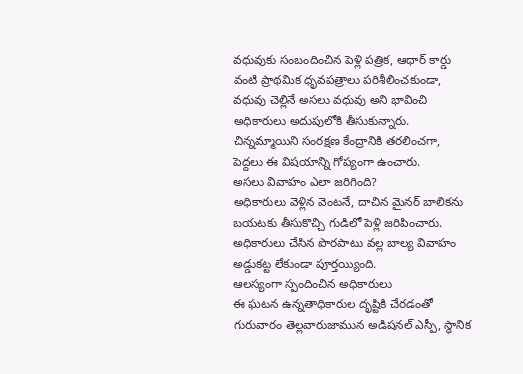వధువుకు సంబందించిన పెళ్లి పత్రిక, ఆధార్ కార్డు వంటి ప్రాథమిక ధృవపత్రాలు పరిశీలించకుండా, వధువు చెల్లినే అసలు వధువు అని భావించి అధికారులు అదుపులోకి తీసుకున్నారు. చిన్నమ్మాయిని సంరక్షణ కేంద్రానికి తరలించగా, పెద్దలు ఈ విషయాన్ని గోప్యంగా ఉంచారు.
అసలు వివాహం ఎలా జరిగింది?
అధికారులు వెళ్లిన వెంటనే, దాచిన మైనర్ బాలికను బయటకు తీసుకొచ్చి గుడిలో పెళ్లి జరిపించారు. అధికారులు చేసిన పొరపాటు వల్ల బాల్య వివాహం అడ్డుకట్ట లేకుండా పూర్తయ్యింది.
ఆలస్యంగా స్పందించిన అధికారులు
ఈ ఘటన ఉన్నతాధికారుల దృష్టికి చేరడంతో గురువారం తెల్లవారుజామున అడిషనల్ ఎస్పీ, స్థానిక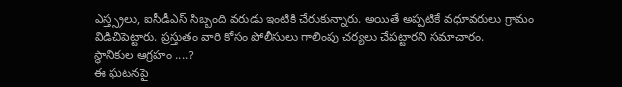ఎస్త్స్రలు, ఐసీడీఎస్ సిబ్బంది వరుడు ఇంటికి చేరుకున్నారు. అయితే అప్పటికే వధూవరులు గ్రామం విడిచిపెట్టారు. ప్రస్తుతం వారి కోసం పోలీసులు గాలింపు చర్యలు చేపట్టారని సమాచారం.
స్థానికుల ఆగ్రహం ....?
ఈ ఘటనపై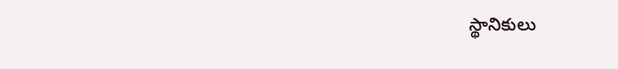స్థానికులు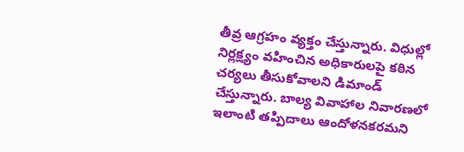తీవ్ర ఆగ్రహం వ్యక్తం చేస్తున్నారు. విధుల్లో నిర్లక్ష్యం వహించిన అధికారులపై కఠిన చర్యలు తీసుకోవాలని డిమాండ్ చేస్తున్నారు. బాల్య వివాహాల నివారణలో ఇలాంటి తప్పిదాలు ఆందోళనకరమని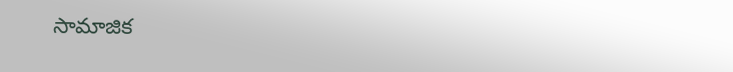సామాజిక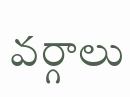వర్గాలు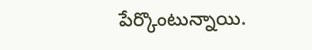పేర్కొంటున్నాయి.